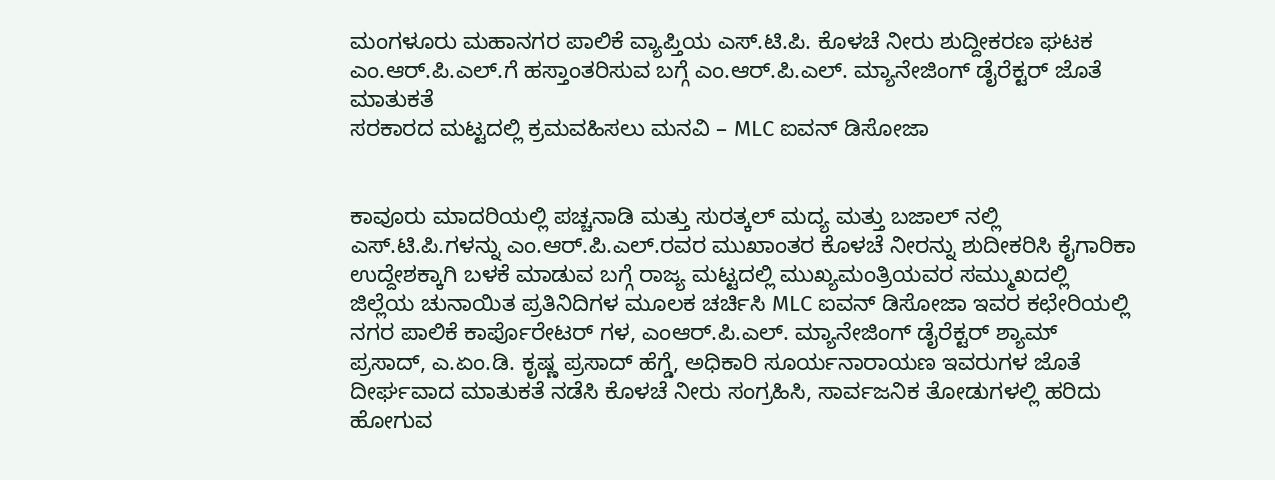ಮಂಗಳೂರು ಮಹಾನಗರ ಪಾಲಿಕೆ ವ್ಯಾಪ್ತಿಯ ಎಸ್.ಟಿ.ಪಿ. ಕೊಳಚೆ ನೀರು ಶುದ್ದೀಕರಣ ಘಟಕ ಎಂ.ಆರ್.ಪಿ.ಎಲ್.ಗೆ ಹಸ್ತಾಂತರಿಸುವ ಬಗ್ಗೆ ಎಂ.ಆರ್.ಪಿ.ಎಲ್. ಮ್ಯಾನೇಜಿಂಗ್ ಡೈರೆಕ್ಟರ್ ಜೊತೆ ಮಾತುಕತೆ
ಸರಕಾರದ ಮಟ್ಟದಲ್ಲಿ ಕ್ರಮವಹಿಸಲು ಮನವಿ – MLC ಐವನ್ ಡಿಸೋಜಾ


ಕಾವೂರು ಮಾದರಿಯಲ್ಲಿ ಪಚ್ಚನಾಡಿ ಮತ್ತು ಸುರತ್ಕಲ್ ಮದ್ಯ ಮತ್ತು ಬಜಾಲ್ ನಲ್ಲಿ ಎಸ್.ಟಿ.ಪಿ.ಗಳನ್ನು ಎಂ.ಆರ್.ಪಿ.ಎಲ್.ರವರ ಮುಖಾಂತರ ಕೊಳಚೆ ನೀರನ್ನು ಶುದೀಕರಿಸಿ ಕೈಗಾರಿಕಾ ಉದ್ದೇಶಕ್ಕಾಗಿ ಬಳಕೆ ಮಾಡುವ ಬಗ್ಗೆ ರಾಜ್ಯ ಮಟ್ಟದಲ್ಲಿ ಮುಖ್ಯಮಂತ್ರಿಯವರ ಸಮ್ಮುಖದಲ್ಲಿ ಜಿಲ್ಲೆಯ ಚುನಾಯಿತ ಪ್ರತಿನಿದಿಗಳ ಮೂಲಕ ಚರ್ಚಿಸಿ MLC ಐವನ್ ಡಿಸೋಜಾ ಇವರ ಕಛೇರಿಯಲ್ಲಿ ನಗರ ಪಾಲಿಕೆ ಕಾರ್ಪೊರೇಟರ್ ಗಳ, ಎಂಆರ್.ಪಿ.ಎಲ್. ಮ್ಯಾನೇಜಿಂಗ್ ಡೈರೆಕ್ಟರ್ ಶ್ಯಾಮ್ ಪ್ರಸಾದ್, ಎ.ಏಂ.ಡಿ. ಕೃಷ್ಣ ಪ್ರಸಾದ್ ಹೆಗ್ಡೆ, ಅಧಿಕಾರಿ ಸೂರ್ಯನಾರಾಯಣ ಇವರುಗಳ ಜೊತೆ ದೀರ್ಘವಾದ ಮಾತುಕತೆ ನಡೆಸಿ ಕೊಳಚೆ ನೀರು ಸಂಗ್ರಹಿಸಿ, ಸಾರ್ವಜನಿಕ ತೋಡುಗಳಲ್ಲಿ ಹರಿದು ಹೋಗುವ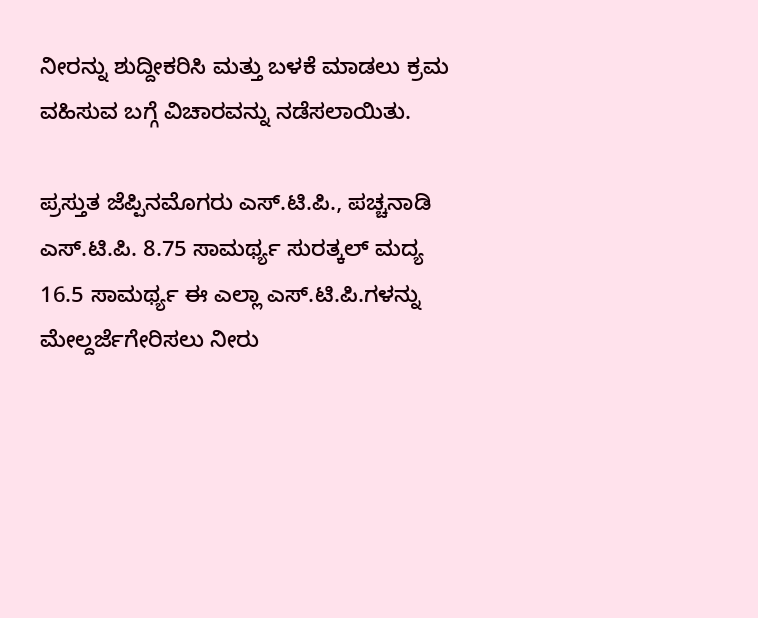ನೀರನ್ನು ಶುದ್ದೀಕರಿಸಿ ಮತ್ತು ಬಳಕೆ ಮಾಡಲು ಕ್ರಮ ವಹಿಸುವ ಬಗ್ಗೆ ವಿಚಾರವನ್ನು ನಡೆಸಲಾಯಿತು.

ಪ್ರಸ್ತುತ ಜೆಪ್ಪಿನಮೊಗರು ಎಸ್.ಟಿ.ಪಿ., ಪಚ್ಚನಾಡಿ ಎಸ್.ಟಿ.ಪಿ. 8.75 ಸಾಮರ್ಥ್ಯ ಸುರತ್ಕಲ್ ಮದ್ಯ 16.5 ಸಾಮರ್ಥ್ಯ ಈ ಎಲ್ಲಾ ಎಸ್.ಟಿ.ಪಿ.ಗಳನ್ನು ಮೇಲ್ದರ್ಜೆಗೇರಿಸಲು ನೀರು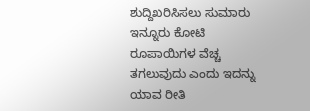ಶುದ್ದಿಖರಿಸಿಸಲು ಸುಮಾರು ಇನ್ನೂರು ಕೋಟಿ ರೂಪಾಯಿಗಳ ವೆಚ್ಚ ತಗಲುವುದು ಎಂದು ಇದನ್ನು ಯಾವ ರೀತಿ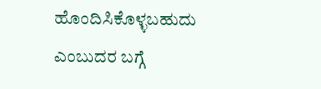ಹೊಂದಿಸಿಕೊಳ್ಳಬಹುದು ಎಂಬುದರ ಬಗ್ಗೆ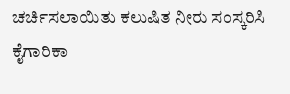ಚರ್ಚಿಸಲಾಯಿತು ಕಲುಷಿತ ನೀರು ಸಂಸ್ಕರಿಸಿ ಕೈಗಾರಿಕಾ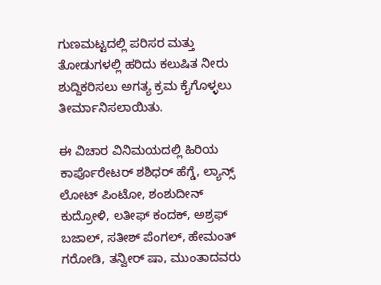ಗುಣಮಟ್ಟದಲ್ಲಿ ಪರಿಸರ ಮತ್ತು ತೋಡುಗಳಲ್ಲಿ ಹರಿದು ಕಲುಷಿತ ನೀರು ಶುದ್ದಿಕರಿಸಲು ಅಗತ್ಯ ಕ್ರಮ ಕೈಗೊಳ್ಳಲು ತೀರ್ಮಾನಿಸಲಾಯಿತು.

ಈ ವಿಚಾರ ವಿನಿಮಯದಲ್ಲಿ ಹಿರಿಯ ಕಾರ್ಪೊರೇಟರ್ ಶಶಿಧರ್ ಹೆಗ್ಡೆ, ಲ್ಯಾನ್ಸ್ ಲೋಟ್ ಪಿಂಟೋ, ಶಂಶುದೀನ್ ಕುದ್ರೋಳಿ, ಲತೀಫ್ ಕಂದಕ್, ಅಶ್ರಫ್ ಬಜಾಲ್, ಸತೀಶ್ ಪೆಂಗಲ್, ಹೇಮಂತ್ ಗರೋಡಿ, ತನ್ವೀರ್ ಷಾ, ಮುಂತಾದವರು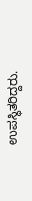ಉಪಸ್ಥಿತರಿದ್ದರು.